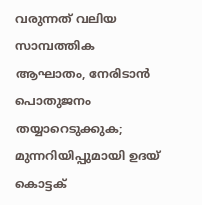വരുന്നത് വലിയ സാമ്പത്തിക ആഘാതം, നേരിടാന്‍ പൊതുജനം തയ്യാറെടുക്കുക; മുന്നറിയിപ്പുമായി ഉദയ് കൊട്ടക്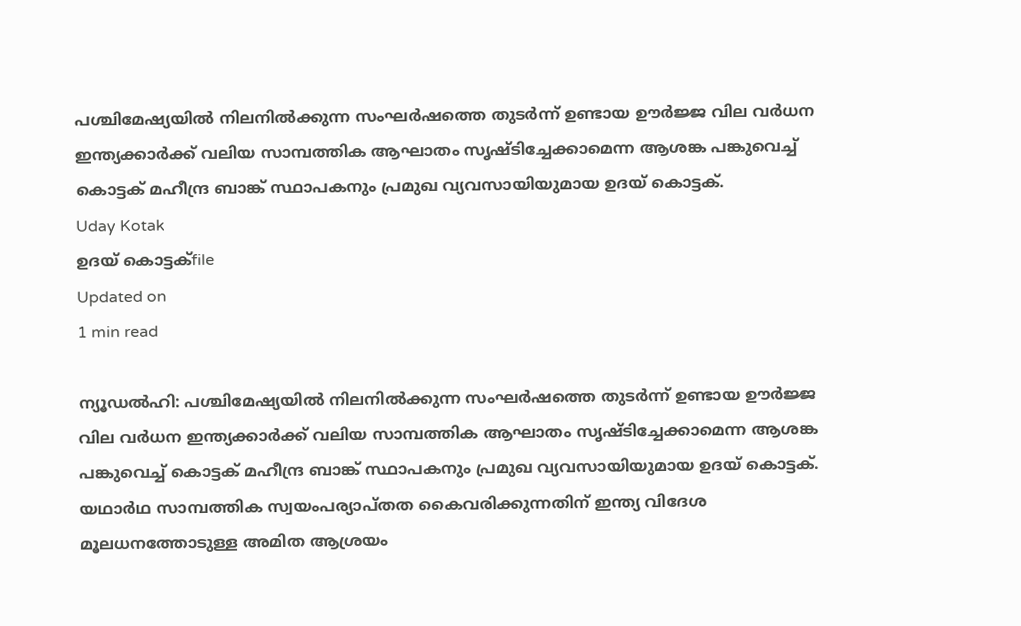പശ്ചിമേഷ്യയില്‍ നിലനില്‍ക്കുന്ന സംഘര്‍ഷത്തെ തുടര്‍ന്ന് ഉണ്ടായ ഊര്‍ജ്ജ വില വര്‍ധന ഇന്ത്യക്കാര്‍ക്ക് വലിയ സാമ്പത്തിക ആഘാതം സൃഷ്ടിച്ചേക്കാമെന്ന ആശങ്ക പങ്കുവെച്ച് കൊട്ടക് മഹീന്ദ്ര ബാങ്ക് സ്ഥാപകനും പ്രമുഖ വ്യവസായിയുമായ ഉദയ് കൊട്ടക്.
Uday Kotak
ഉദയ് കൊട്ടക്file
Updated on
1 min read

ന്യൂഡല്‍ഹി: പശ്ചിമേഷ്യയില്‍ നിലനില്‍ക്കുന്ന സംഘര്‍ഷത്തെ തുടര്‍ന്ന് ഉണ്ടായ ഊര്‍ജ്ജ വില വര്‍ധന ഇന്ത്യക്കാര്‍ക്ക് വലിയ സാമ്പത്തിക ആഘാതം സൃഷ്ടിച്ചേക്കാമെന്ന ആശങ്ക പങ്കുവെച്ച് കൊട്ടക് മഹീന്ദ്ര ബാങ്ക് സ്ഥാപകനും പ്രമുഖ വ്യവസായിയുമായ ഉദയ് കൊട്ടക്. യഥാര്‍ഥ സാമ്പത്തിക സ്വയംപര്യാപ്തത കൈവരിക്കുന്നതിന് ഇന്ത്യ വിദേശ മൂലധനത്തോടുള്ള അമിത ആശ്രയം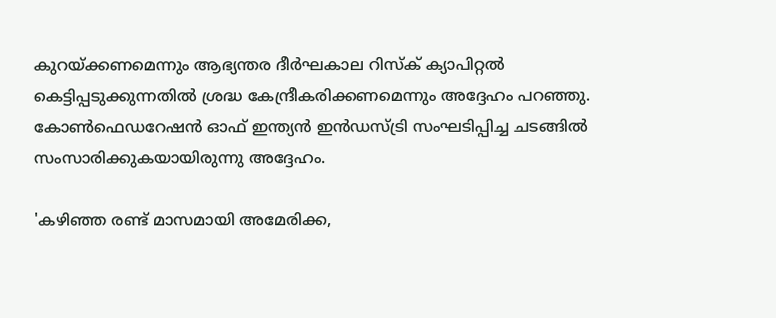കുറയ്ക്കണമെന്നും ആഭ്യന്തര ദീര്‍ഘകാല റിസ്‌ക് ക്യാപിറ്റല്‍ കെട്ടിപ്പടുക്കുന്നതില്‍ ശ്രദ്ധ കേന്ദ്രീകരിക്കണമെന്നും അദ്ദേഹം പറഞ്ഞു. കോണ്‍ഫെഡറേഷന്‍ ഓഫ് ഇന്ത്യന്‍ ഇന്‍ഡസ്ട്രി സംഘടിപ്പിച്ച ചടങ്ങില്‍ സംസാരിക്കുകയായിരുന്നു അദ്ദേഹം.

'കഴിഞ്ഞ രണ്ട് മാസമായി അമേരിക്ക,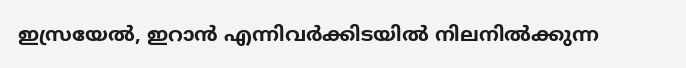ഇസ്രയേല്‍, ഇറാന്‍ എന്നിവര്‍ക്കിടയില്‍ നിലനില്‍ക്കുന്ന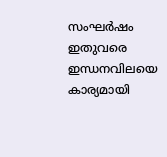സംഘര്‍ഷം ഇതുവരെ ഇന്ധനവിലയെ കാര്യമായി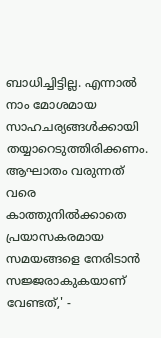ബാധിച്ചിട്ടില്ല. എന്നാല്‍ നാം മോശമായ സാഹചര്യങ്ങള്‍ക്കായി തയ്യാറെടുത്തിരിക്കണം. ആഘാതം വരുന്നത് വരെ കാത്തുനില്‍ക്കാതെ പ്രയാസകരമായ സമയങ്ങളെ നേരിടാന്‍ സജ്ജരാകുകയാണ് വേണ്ടത്,' -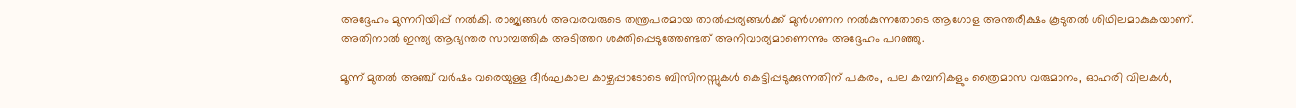അദ്ദേഹം മുന്നറിയിപ്പ് നല്‍കി. രാജ്യങ്ങള്‍ അവരവരുടെ തന്ത്രപരമായ താല്‍പ്പര്യങ്ങള്‍ക്ക് മുന്‍ഗണന നല്‍കുന്നതോടെ ആഗോള അന്തരീക്ഷം കൂടുതല്‍ ശിഥിലമാകുകയാണ്. അതിനാല്‍ ഇന്ത്യ ആഭ്യന്തര സാമ്പത്തിക അടിത്തറ ശക്തിപ്പെടുത്തേണ്ടത് അനിവാര്യമാണെന്നും അദ്ദേഹം പറഞ്ഞു.

മൂന്ന് മുതല്‍ അഞ്ച് വര്‍ഷം വരെയുള്ള ദീര്‍ഘകാല കാഴ്ചപ്പാടോടെ ബിസിനസ്സുകള്‍ കെട്ടിപ്പടുക്കുന്നതിന് പകരം, പല കമ്പനികളും ത്രൈമാസ വരുമാനം, ഓഹരി വിലകള്‍,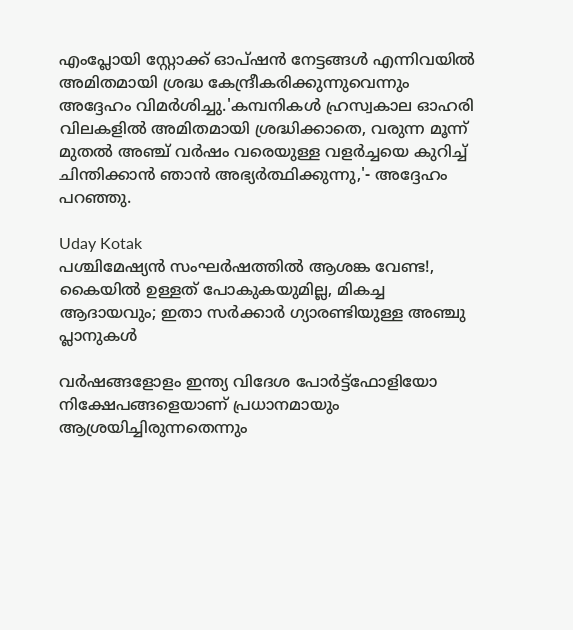എംപ്ലോയി സ്റ്റോക്ക് ഓപ്ഷന്‍ നേട്ടങ്ങള്‍ എന്നിവയില്‍ അമിതമായി ശ്രദ്ധ കേന്ദ്രീകരിക്കുന്നുവെന്നും അദ്ദേഹം വിമര്‍ശിച്ചു.'കമ്പനികള്‍ ഹ്രസ്വകാല ഓഹരി വിലകളില്‍ അമിതമായി ശ്രദ്ധിക്കാതെ, വരുന്ന മൂന്ന് മുതല്‍ അഞ്ച് വര്‍ഷം വരെയുള്ള വളര്‍ച്ചയെ കുറിച്ച് ചിന്തിക്കാന്‍ ഞാന്‍ അഭ്യര്‍ത്ഥിക്കുന്നു,'- അദ്ദേഹം പറഞ്ഞു.

Uday Kotak
പശ്ചിമേഷ്യന്‍ സംഘര്‍ഷത്തില്‍ ആശങ്ക വേണ്ട!, കൈയില്‍ ഉള്ളത് പോകുകയുമില്ല, മികച്ച ആദായവും; ഇതാ സര്‍ക്കാര്‍ ഗ്യാരണ്ടിയുള്ള അഞ്ചു പ്ലാനുകള്‍

വര്‍ഷങ്ങളോളം ഇന്ത്യ വിദേശ പോര്‍ട്ട്ഫോളിയോ നിക്ഷേപങ്ങളെയാണ് പ്രധാനമായും ആശ്രയിച്ചിരുന്നതെന്നും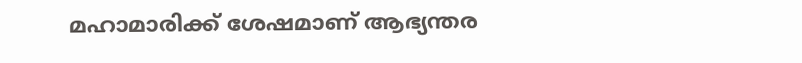മഹാമാരിക്ക് ശേഷമാണ് ആഭ്യന്തര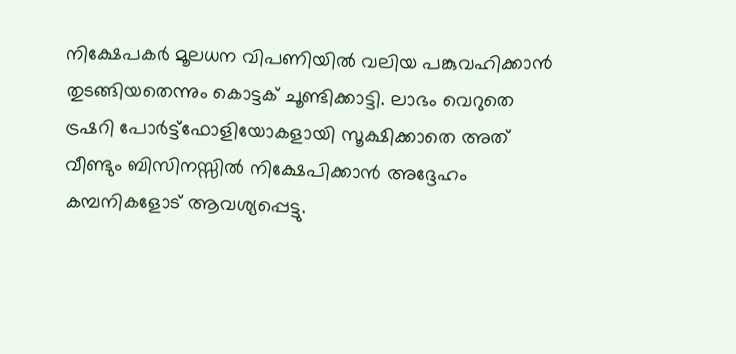നിക്ഷേപകര്‍ മൂലധന വിപണിയില്‍ വലിയ പങ്കുവഹിക്കാന്‍ തുടങ്ങിയതെന്നും കൊട്ടക് ചൂണ്ടിക്കാട്ടി. ലാഭം വെറുതെ ട്രഷറി പോര്‍ട്ട്ഫോളിയോകളായി സൂക്ഷിക്കാതെ അത് വീണ്ടും ബിസിനസ്സില്‍ നിക്ഷേപിക്കാന്‍ അദ്ദേഹം കമ്പനികളോട് ആവശ്യപ്പെട്ടു.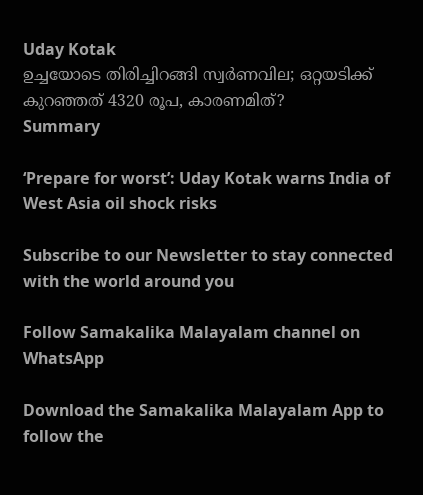Uday Kotak
ഉച്ചയോടെ തിരിച്ചിറങ്ങി സ്വര്‍ണവില; ഒറ്റയടിക്ക് കുറഞ്ഞത് 4320 രൂപ, കാരണമിത്?
Summary

‘Prepare for worst’: Uday Kotak warns India of West Asia oil shock risks

Subscribe to our Newsletter to stay connected with the world around you

Follow Samakalika Malayalam channel on WhatsApp

Download the Samakalika Malayalam App to follow the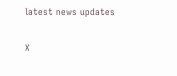latest news updates

X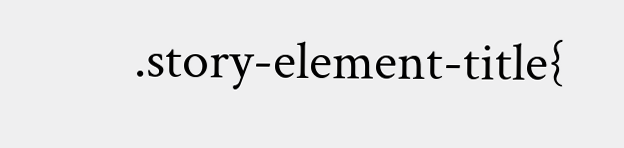.story-element-title{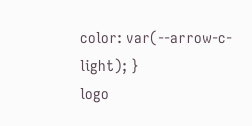color: var(--arrow-c-light); }
logo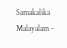Samakalika Malayalam -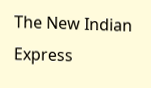The New Indian Express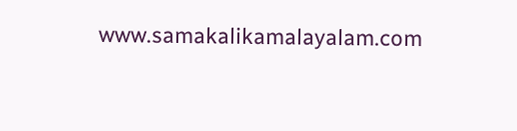www.samakalikamalayalam.com